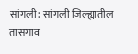सांगली: सांगली जिल्ह्यातील तासगाव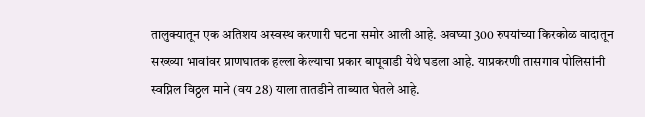तालुक्यातून एक अतिशय अस्वस्थ करणारी घटना समोर आली आहे. अवघ्या 300 रुपयांच्या किरकोळ वादातून सख्ख्या भावांवर प्राणघातक हल्ला केल्याचा प्रकार बापूवाडी येथे घडला आहे. याप्रकरणी तासगाव पोलिसांनी स्वप्निल विठ्ठल माने (वय 28) याला तातडीने ताब्यात घेतले आहे.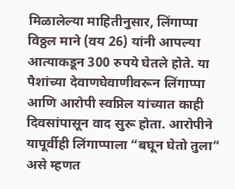मिळालेल्या माहितीनुसार, लिंगाप्पा विठ्ठल माने (वय 26) यांनी आपल्या आत्याकडून 300 रुपये घेतले होते. या पैशांच्या देवाणघेवाणीवरून लिंगाप्पा आणि आरोपी स्वप्निल यांच्यात काही दिवसांपासून वाद सुरू होता. आरोपीने यापूर्वीही लिंगाप्पाला “बघून घेतो तुला” असे म्हणत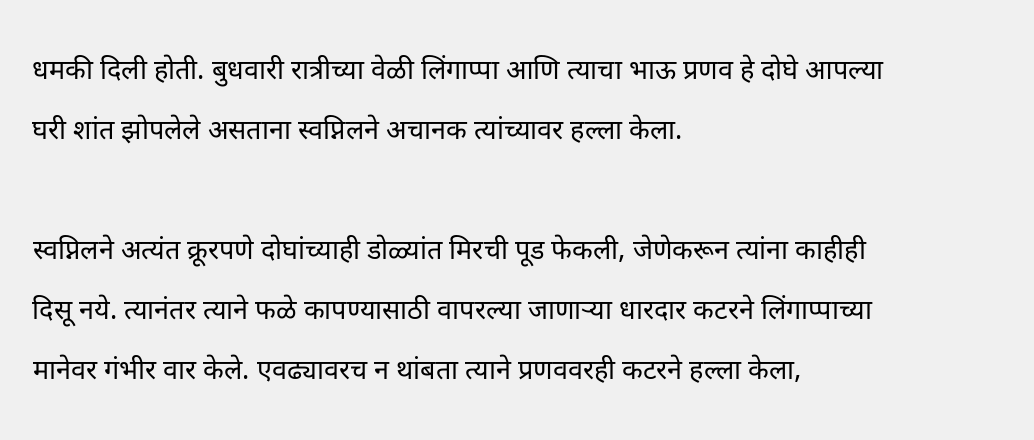धमकी दिली होती. बुधवारी रात्रीच्या वेळी लिंगाप्पा आणि त्याचा भाऊ प्रणव हे दोघे आपल्या घरी शांत झोपलेले असताना स्वप्निलने अचानक त्यांच्यावर हल्ला केला.

स्वप्निलने अत्यंत क्रूरपणे दोघांच्याही डोळ्यांत मिरची पूड फेकली, जेणेकरून त्यांना काहीही दिसू नये. त्यानंतर त्याने फळे कापण्यासाठी वापरल्या जाणाऱ्या धारदार कटरने लिंगाप्पाच्या मानेवर गंभीर वार केले. एवढ्यावरच न थांबता त्याने प्रणववरही कटरने हल्ला केला,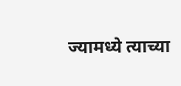ज्यामध्ये त्याच्या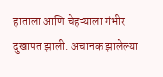हाताला आणि चेहऱ्याला गंभीर दुखापत झाली. अचानक झालेल्या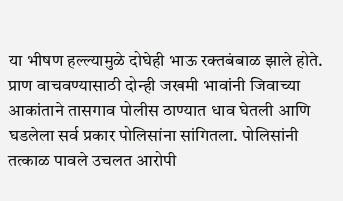या भीषण हल्ल्यामुळे दोघेही भाऊ रक्तबंबाळ झाले होते.
प्राण वाचवण्यासाठी दोन्ही जखमी भावांनी जिवाच्या आकांताने तासगाव पोलीस ठाण्यात धाव घेतली आणि घडलेला सर्व प्रकार पोलिसांना सांगितला. पोलिसांनी तत्काळ पावले उचलत आरोपी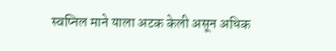स्वप्निल माने याला अटक केली असून अधिक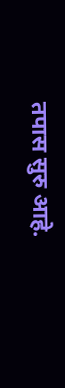तपास सुरु आहे.